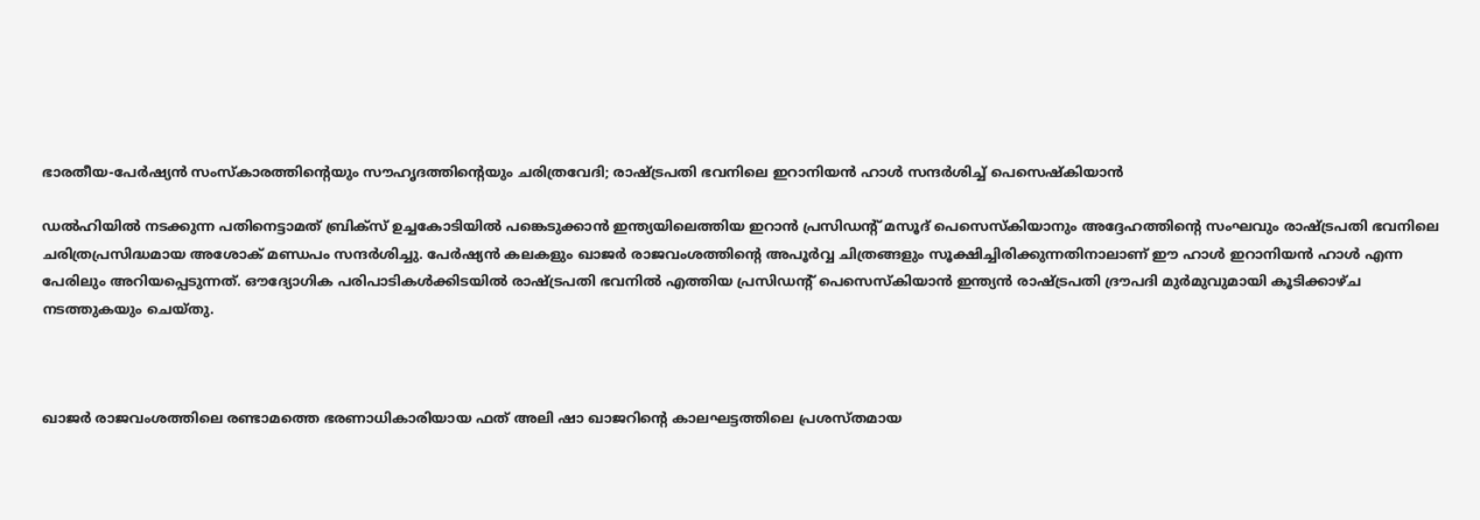ഭാരതീയ-പേർഷ്യൻ സംസ്കാരത്തിന്റെയും സൗഹൃദത്തിന്റെയും ചരിത്രവേദി; രാഷ്ട്രപതി ഭവനിലെ ഇറാനിയൻ ഹാൾ സന്ദർശിച്ച് പെസെഷ്കിയാൻ

ഡൽഹിയിൽ നടക്കുന്ന പതിനെട്ടാമത് ബ്രിക്‌സ് ഉച്ചകോടിയിൽ പങ്കെടുക്കാൻ ഇന്ത്യയിലെത്തിയ ഇറാൻ പ്രസിഡന്റ് മസൂദ് പെസെസ്കിയാനും അദ്ദേഹത്തിന്റെ സംഘവും രാഷ്ട്രപതി ഭവനിലെ ചരിത്രപ്രസിദ്ധമായ അശോക് മണ്ഡപം സന്ദർശിച്ചു. പേർഷ്യൻ കലകളും ഖാജർ രാജവംശത്തിന്റെ അപൂർവ്വ ചിത്രങ്ങളും സൂക്ഷിച്ചിരിക്കുന്നതിനാലാണ് ഈ ഹാൾ ഇറാനിയൻ ഹാൾ എന്ന പേരിലും അറിയപ്പെടുന്നത്. ഔദ്യോഗിക പരിപാടികൾക്കിടയിൽ രാഷ്ട്രപതി ഭവനിൽ എത്തിയ പ്രസിഡന്റ് പെസെസ്കിയാൻ ഇന്ത്യൻ രാഷ്ട്രപതി ദ്രൗപദി മുർമുവുമായി കൂടിക്കാഴ്ച നടത്തുകയും ചെയ്തു.



ഖാജർ രാജവംശത്തിലെ രണ്ടാമത്തെ ഭരണാധികാരിയായ ഫത് അലി ഷാ ഖാജറിന്റെ കാലഘട്ടത്തിലെ പ്രശസ്തമായ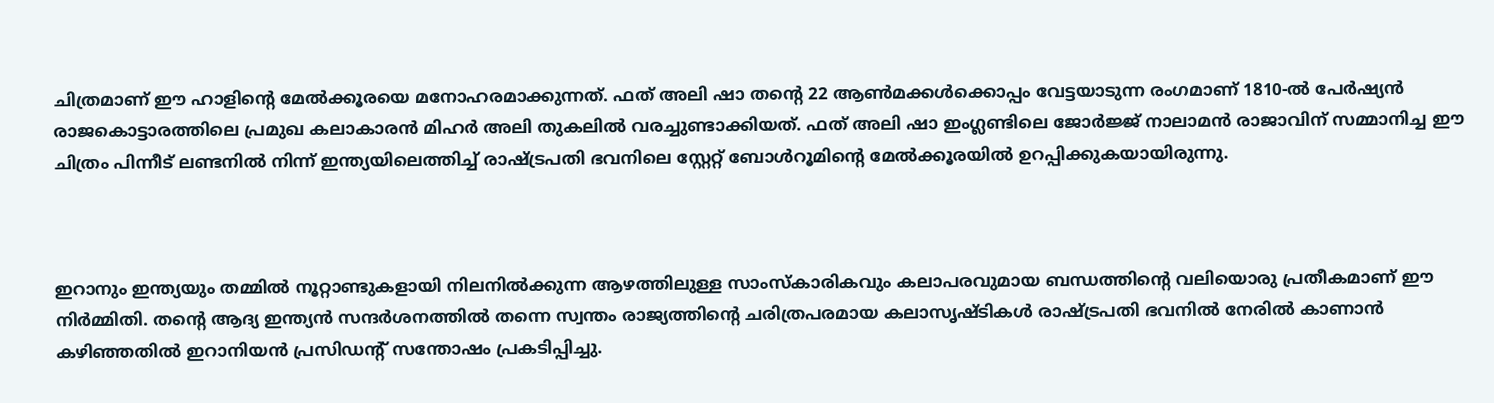ചിത്രമാണ് ഈ ഹാളിന്റെ മേൽക്കൂരയെ മനോഹരമാക്കുന്നത്. ഫത് അലി ഷാ തന്റെ 22 ആൺമക്കൾക്കൊപ്പം വേട്ടയാടുന്ന രംഗമാണ് 1810-ൽ പേർഷ്യൻ രാജകൊട്ടാരത്തിലെ പ്രമുഖ കലാകാരൻ മിഹർ അലി തുകലിൽ വരച്ചുണ്ടാക്കിയത്. ഫത് അലി ഷാ ഇംഗ്ലണ്ടിലെ ജോർജ്ജ് നാലാമൻ രാജാവിന് സമ്മാനിച്ച ഈ ചിത്രം പിന്നീട് ലണ്ടനിൽ നിന്ന് ഇന്ത്യയിലെത്തിച്ച് രാഷ്ട്രപതി ഭവനിലെ സ്റ്റേറ്റ് ബോൾറൂമിന്റെ മേൽക്കൂരയിൽ ഉറപ്പിക്കുകയായിരുന്നു.



ഇറാനും ഇന്ത്യയും തമ്മിൽ നൂറ്റാണ്ടുകളായി നിലനിൽക്കുന്ന ആഴത്തിലുള്ള സാംസ്കാരികവും കലാപരവുമായ ബന്ധത്തിന്റെ വലിയൊരു പ്രതീകമാണ് ഈ നിർമ്മിതി. തന്റെ ആദ്യ ഇന്ത്യൻ സന്ദർശനത്തിൽ തന്നെ സ്വന്തം രാജ്യത്തിന്റെ ചരിത്രപരമായ കലാസൃഷ്ടികൾ രാഷ്ട്രപതി ഭവനിൽ നേരിൽ കാണാൻ കഴിഞ്ഞതിൽ ഇറാനിയൻ പ്രസിഡന്റ് സന്തോഷം പ്രകടിപ്പിച്ചു.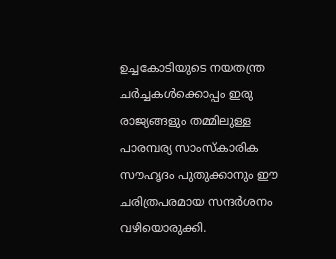ഉച്ചകോടിയുടെ നയതന്ത്ര ചർച്ചകൾക്കൊപ്പം ഇരു രാജ്യങ്ങളും തമ്മിലുള്ള പാരമ്പര്യ സാംസ്കാരിക സൗഹൃദം പുതുക്കാനും ഈ ചരിത്രപരമായ സന്ദർശനം വഴിയൊരുക്കി.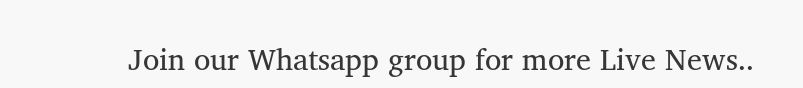Join our Whatsapp group for more Live News..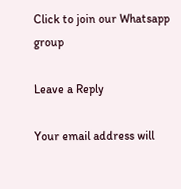Click to join our Whatsapp group

Leave a Reply

Your email address will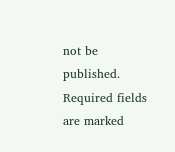not be published. Required fields are marked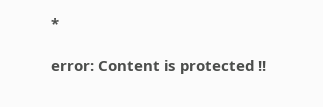*

error: Content is protected !!